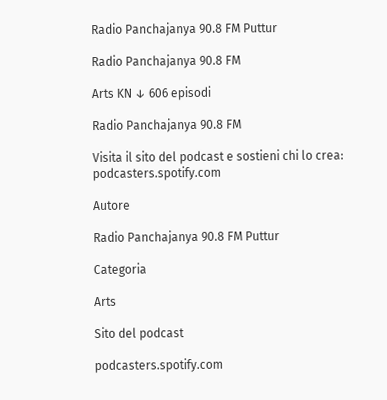Radio Panchajanya 90.8 FM Puttur

Radio Panchajanya 90.8 FM

Arts KN ↓ 606 episodi

Radio Panchajanya 90.8 FM

Visita il sito del podcast e sostieni chi lo crea: podcasters.spotify.com

Autore

Radio Panchajanya 90.8 FM Puttur

Categoria

Arts

Sito del podcast

podcasters.spotify.com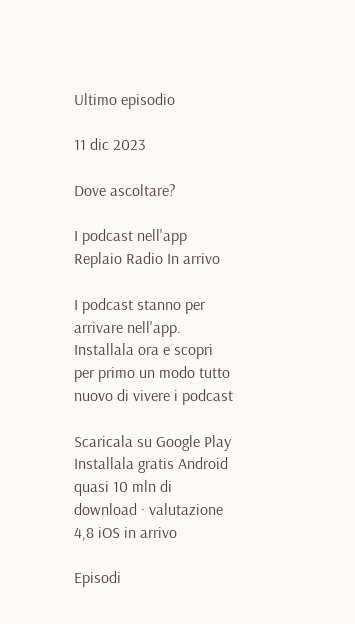Ultimo episodio

11 dic 2023

Dove ascoltare?

I podcast nell'app Replaio Radio In arrivo

I podcast stanno per arrivare nell'app. Installala ora e scopri per primo un modo tutto nuovo di vivere i podcast

Scaricala su Google Play Installala gratis Android quasi 10 mln di download · valutazione 4,8 iOS in arrivo

Episodi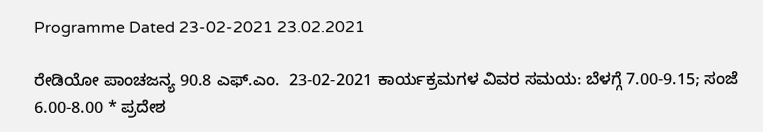Programme Dated 23-02-2021 23.02.2021

ರೇಡಿಯೋ ಪಾಂಚಜನ್ಯ 90.8 ಎಫ್.ಎಂ.  23-02-2021 ಕಾರ್ಯಕ್ರಮಗಳ ವಿವರ ಸಮಯ: ಬೆಳಗ್ಗೆ 7.00-9.15; ಸಂಜೆ 6.00-8.00 * ಪ್ರದೇಶ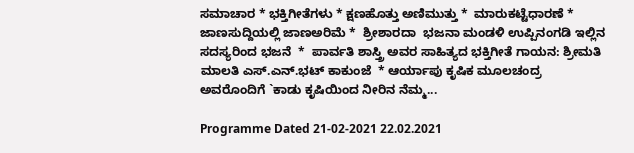ಸಮಾಚಾರ * ಭಕ್ತಿಗೀತೆಗಳು * ಕ್ಷಣಹೊತ್ತು ಅಣಿಮುತ್ತು *  ಮಾರುಕಟ್ಟೆಧಾರಣೆ *  ಜಾಣಸುದ್ದಿಯಲ್ಲಿ ಜಾಣಅರಿಮೆ *  ಶ್ರೀಶಾರದಾ  ಭಜನಾ ಮಂಡಳಿ ಉಪ್ಪಿನಂಗಡಿ ಇಲ್ಲಿನ ಸದಸ್ಯರಿಂದ ಭಜನೆ  *  ಪಾರ್ವತಿ ಶಾಸ್ತ್ರಿ ಅವರ ಸಾಹಿತ್ಯದ ಭಕ್ತಿಗೀತೆ ಗಾಯನ: ಶ್ರೀಮತಿ ಮಾಲತಿ ಎಸ್.ಎನ್.ಭಟ್ ಕಾಕುಂಜೆ  * ಆರ್ಯಾಪು ಕೃಷಿಕ ಮೂಲಚಂದ್ರ ಅವರೊಂದಿಗೆ `ಕಾಡು ಕೃಷಿಯಿಂದ ನೀರಿನ ನೆಮ್ಮ...

Programme Dated 21-02-2021 22.02.2021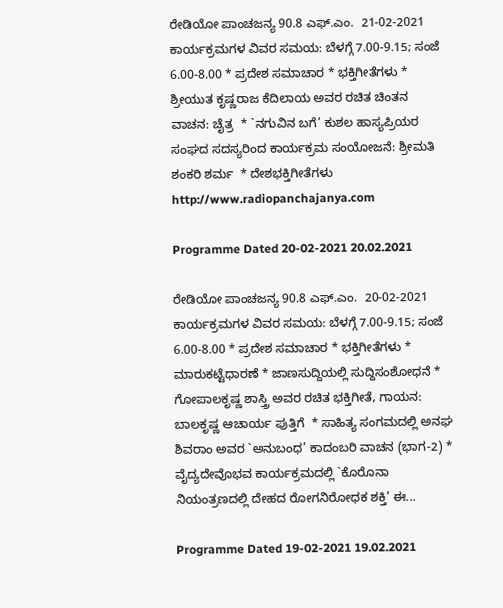ರೇಡಿಯೋ ಪಾಂಚಜನ್ಯ 90.8 ಎಫ್.ಎಂ.  21-02-2021 ಕಾರ್ಯಕ್ರಮಗಳ ವಿವರ ಸಮಯ: ಬೆಳಗ್ಗೆ 7.00-9.15; ಸಂಜೆ 6.00-8.00 * ಪ್ರದೇಶ ಸಮಾಚಾರ * ಭಕ್ತಿಗೀತೆಗಳು * ಶ್ರೀಯುತ ಕೃಷ್ಣರಾಜ ಕೆದಿಲಾಯ ಅವರ ರಚಿತ ಚಿಂತನ ವಾಚನ: ಚೈತ್ರ  * `ನಗುವಿನ ಬಗೆ’ ಕುಶಲ ಹಾಸ್ಯಪ್ರಿಯರ ಸಂಘದ ಸದಸ್ಯರಿಂದ ಕಾರ್ಯಕ್ರಮ ಸಂಯೋಜನೆ: ಶ್ರೀಮತಿ ಶಂಕರಿ ಶರ್ಮ  * ದೇಶಭಕ್ತಿಗೀತೆಗಳು  http://www.radiopanchajanya.com

Programme Dated 20-02-2021 20.02.2021

ರೇಡಿಯೋ ಪಾಂಚಜನ್ಯ 90.8 ಎಫ್.ಎಂ.  20-02-2021 ಕಾರ್ಯಕ್ರಮಗಳ ವಿವರ ಸಮಯ: ಬೆಳಗ್ಗೆ 7.00-9.15; ಸಂಜೆ 6.00-8.00 * ಪ್ರದೇಶ ಸಮಾಚಾರ * ಭಕ್ತಿಗೀತೆಗಳು * ಮಾರುಕಟ್ಟೆಧಾರಣೆ * ಜಾಣಸುದ್ದಿಯಲ್ಲಿ ಸುದ್ದಿಸಂಶೋಧನೆ * ಗೋಪಾಲಕೃಷ್ಣ ಶಾಸ್ತ್ರಿ ಅವರ ರಚಿತ ಭಕ್ತಿಗೀತೆ, ಗಾಯನ: ಬಾಲಕೃಷ್ಣ ಆಚಾರ್ಯ ಪುತ್ತಿಗೆ  * ಸಾಹಿತ್ಯ ಸಂಗಮದಲ್ಲಿ ಅನಘ ಶಿವರಾಂ ಅವರ `ಅನುಬಂಧ’ ಕಾದಂಬರಿ ವಾಚನ (ಭಾಗ-2) * ವೈದ್ಯದೇವೊಭವ ಕಾರ್ಯಕ್ರಮದಲ್ಲಿ `ಕೊರೊನಾ ನಿಯಂತ್ರಣದಲ್ಲಿ ದೇಹದ ರೋಗನಿರೋಧಕ ಶಕ್ತಿ’ ಈ...

Programme Dated 19-02-2021 19.02.2021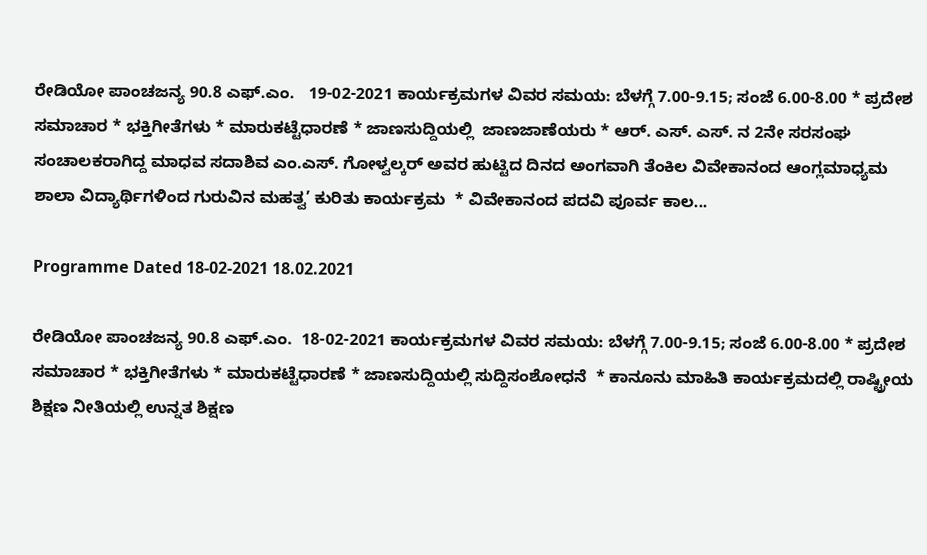ರೇಡಿಯೋ ಪಾಂಚಜನ್ಯ 90.8 ಎಫ್.ಎಂ.   19-02-2021 ಕಾರ್ಯಕ್ರಮಗಳ ವಿವರ ಸಮಯ: ಬೆಳಗ್ಗೆ 7.00-9.15; ಸಂಜೆ 6.00-8.00 * ಪ್ರದೇಶ ಸಮಾಚಾರ * ಭಕ್ತಿಗೀತೆಗಳು * ಮಾರುಕಟ್ಟೆಧಾರಣೆ * ಜಾಣಸುದ್ದಿಯಲ್ಲಿ  ಜಾಣಜಾಣೆಯರು * ಆರ್. ಎಸ್‍. ಎಸ್‍. ನ 2ನೇ ಸರಸಂಘ ಸಂಚಾಲಕರಾಗಿದ್ದ ಮಾಧವ ಸದಾಶಿವ ಎಂ.ಎಸ್. ಗೋಳ್ವಲ್ಕರ್ ಅವರ ಹುಟ್ಟಿದ ದಿನದ ಅಂಗವಾಗಿ ತೆಂಕಿಲ ವಿವೇಕಾನಂದ ಆಂಗ್ಲಮಾಧ್ಯಮ ಶಾಲಾ ವಿದ್ಯಾರ್ಥಿಗಳಿಂದ ಗುರುವಿನ ಮಹತ್ವ’ ಕುರಿತು ಕಾರ್ಯಕ್ರಮ  * ವಿವೇಕಾನಂದ ಪದವಿ ಪೂರ್ವ ಕಾಲ...

Programme Dated 18-02-2021 18.02.2021

ರೇಡಿಯೋ ಪಾಂಚಜನ್ಯ 90.8 ಎಫ್.ಎಂ.  18-02-2021 ಕಾರ್ಯಕ್ರಮಗಳ ವಿವರ ಸಮಯ: ಬೆಳಗ್ಗೆ 7.00-9.15; ಸಂಜೆ 6.00-8.00 * ಪ್ರದೇಶ ಸಮಾಚಾರ * ಭಕ್ತಿಗೀತೆಗಳು * ಮಾರುಕಟ್ಟೆಧಾರಣೆ * ಜಾಣಸುದ್ದಿಯಲ್ಲಿ ಸುದ್ದಿಸಂಶೋಧನೆ  * ಕಾನೂನು ಮಾಹಿತಿ ಕಾರ್ಯಕ್ರಮದಲ್ಲಿ ರಾಷ್ಟ್ರೀಯ ಶಿಕ್ಷಣ ನೀತಿಯಲ್ಲಿ ಉನ್ನತ ಶಿಕ್ಷಣ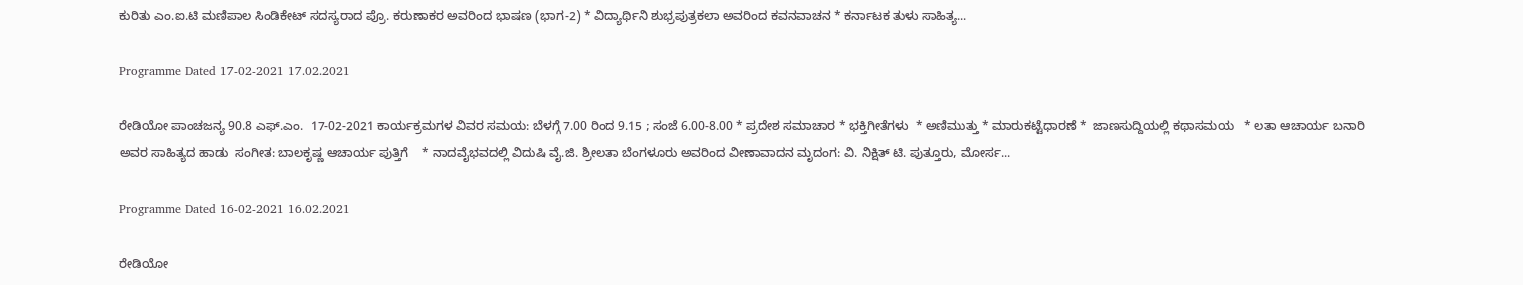ಕುರಿತು ಎಂ.ಐ.ಟಿ ಮಣಿಪಾಲ ಸಿಂಡಿಕೇಟ್ ಸದಸ್ಯರಾದ ಪ್ರೊ. ಕರುಣಾಕರ ಅವರಿಂದ ಭಾಷಣ (ಭಾಗ-2) * ವಿದ್ಯಾರ್ಥಿನಿ ಶುಭ್ರಪುತ್ರಕಲಾ ಅವರಿಂದ ಕವನವಾಚನ * ಕರ್ನಾಟಕ ತುಳು ಸಾಹಿತ್ಯ...

Programme Dated 17-02-2021 17.02.2021

ರೇಡಿಯೋ ಪಾಂಚಜನ್ಯ 90.8 ಎಫ್.ಎಂ.  17-02-2021 ಕಾರ್ಯಕ್ರಮಗಳ ವಿವರ ಸಮಯ: ಬೆಳಗ್ಗೆ 7.00 ರಿಂದ 9.15 ; ಸಂಜೆ 6.00-8.00 * ಪ್ರದೇಶ ಸಮಾಚಾರ * ಭಕ್ತಿಗೀತೆಗಳು  * ಅಣಿಮುತ್ತು * ಮಾರುಕಟ್ಟೆಧಾರಣೆ *  ಜಾಣಸುದ್ದಿಯಲ್ಲಿ ಕಥಾಸಮಯ   * ಲತಾ ಆಚಾರ್ಯ ಬನಾರಿ ಅವರ ಸಾಹಿತ್ಯದ ಹಾಡು  ಸಂಗೀತ: ಬಾಲಕೃಷ್ಣ ಆಚಾರ್ಯ ಪುತ್ತಿಗೆ    * ನಾದವೈಭವದಲ್ಲಿ ವಿದುಷಿ ವೈ.ಜಿ. ಶ್ರೀಲತಾ ಬೆಂಗಳೂರು ಅವರಿಂದ ವೀಣಾವಾದನ ಮೃದಂಗ: ವಿ. ನಿಕ್ಷಿತ್ ಟಿ. ಪುತ್ತೂರು, ಮೋರ್ಸ...

Programme Dated 16-02-2021 16.02.2021

ರೇಡಿಯೋ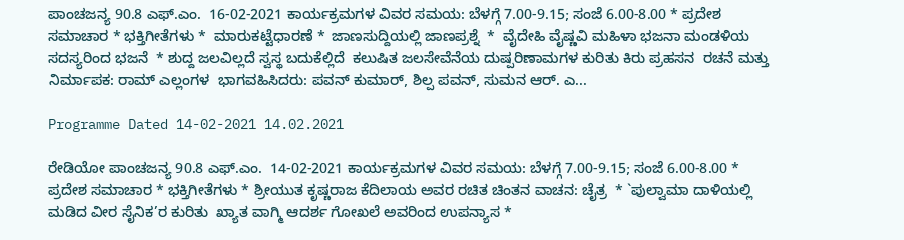ಪಾಂಚಜನ್ಯ 90.8 ಎಫ್.ಎಂ.  16-02-2021 ಕಾರ್ಯಕ್ರಮಗಳ ವಿವರ ಸಮಯ: ಬೆಳಗ್ಗೆ 7.00-9.15; ಸಂಜೆ 6.00-8.00 * ಪ್ರದೇಶ ಸಮಾಚಾರ * ಭಕ್ತಿಗೀತೆಗಳು *  ಮಾರುಕಟ್ಟೆಧಾರಣೆ *  ಜಾಣಸುದ್ದಿಯಲ್ಲಿ ಜಾಣಪ್ರಶ್ನೆ  *  ವೈದೇಹಿ ವೈಷ್ಣವಿ ಮಹಿಳಾ ಭಜನಾ ಮಂಡಳಿಯ ಸದಸ್ಯರಿಂದ ಭಜನೆ  * ಶುದ್ದ ಜಲವಿಲ್ಲದೆ ಸ್ವಸ್ಥ ಬದುಕೆಲ್ಲಿದೆ  ಕಲುಷಿತ ಜಲಸೇವೆನೆಯ ದುಷ್ಪರಿಣಾಮಗಳ ಕುರಿತು ಕಿರು ಪ್ರಹಸನ  ರಚನೆ ಮತ್ತು ನಿರ್ಮಾಪಕ: ರಾಮ್ ಎಲ್ಲಂಗಳ  ಭಾಗವಹಿಸಿದರು: ಪವನ್ ಕುಮಾರ್, ಶಿಲ್ಪ ಪವನ್, ಸುಮನ ಆರ್. ಎ...

Programme Dated 14-02-2021 14.02.2021

ರೇಡಿಯೋ ಪಾಂಚಜನ್ಯ 90.8 ಎಫ್.ಎಂ.  14-02-2021 ಕಾರ್ಯಕ್ರಮಗಳ ವಿವರ ಸಮಯ: ಬೆಳಗ್ಗೆ 7.00-9.15; ಸಂಜೆ 6.00-8.00 * ಪ್ರದೇಶ ಸಮಾಚಾರ * ಭಕ್ತಿಗೀತೆಗಳು * ಶ್ರೀಯುತ ಕೃಷ್ಣರಾಜ ಕೆದಿಲಾಯ ಅವರ ರಚಿತ ಚಿಂತನ ವಾಚನ: ಚೈತ್ರ  * `ಪುಲ್ವಾಮಾ ದಾಳಿಯಲ್ಲಿ ಮಡಿದ ವೀರ ಸೈನಿಕ’ರ ಕುರಿತು  ಖ್ಯಾತ ವಾಗ್ಮಿ ಆದರ್ಶ ಗೋಖಲೆ ಅವರಿಂದ ಉಪನ್ಯಾಸ *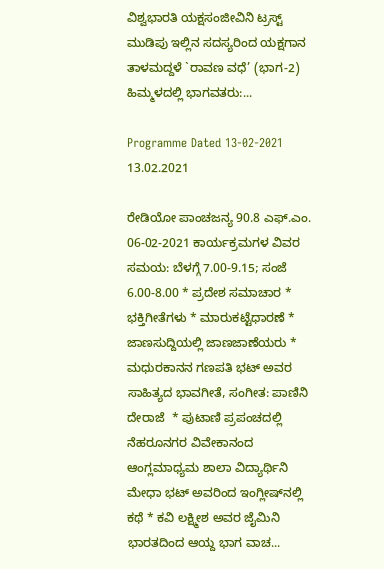ವಿಶ್ವಭಾರತಿ ಯಕ್ಷಸಂಜೀವಿನಿ ಟ್ರಸ್ಟ್ ಮುಡಿಪು ಇಲ್ಲಿನ ಸದಸ್ಯರಿಂದ ಯಕ್ಷಗಾನ ತಾಳಮದ್ದಳೆ `ರಾವಣ ವಧೆ’ (ಭಾಗ-2) ಹಿಮ್ಮಳದಲ್ಲಿ ಭಾಗವತರು:...

Programme Dated 13-02-2021 13.02.2021

ರೇಡಿಯೋ ಪಾಂಚಜನ್ಯ 90.8 ಎಫ್.ಎಂ.  06-02-2021 ಕಾರ್ಯಕ್ರಮಗಳ ವಿವರ ಸಮಯ: ಬೆಳಗ್ಗೆ 7.00-9.15; ಸಂಜೆ 6.00-8.00 * ಪ್ರದೇಶ ಸಮಾಚಾರ * ಭಕ್ತಿಗೀತೆಗಳು * ಮಾರುಕಟ್ಟೆಧಾರಣೆ * ಜಾಣಸುದ್ದಿಯಲ್ಲಿ ಜಾಣಜಾಣೆಯರು * ಮಧುರಕಾನನ ಗಣಪತಿ ಭಟ್ ಅವರ ಸಾಹಿತ್ಯದ ಭಾವಗೀತೆ, ಸಂಗೀತ: ಪಾಣಿನಿ ದೇರಾಜೆ  * ಪುಟಾಣಿ ಪ್ರಪಂಚದಲ್ಲಿ ನೆಹರೂನಗರ ವಿವೇಕಾನಂದ ಆಂಗ್ಲಮಾಧ್ಯಮ ಶಾಲಾ ವಿದ್ಯಾರ್ಥಿನಿ ಮೇಧಾ ಭಟ್ ಅವರಿಂದ ಇಂಗ್ಲೀಷ್‍ನಲ್ಲಿ ಕಥೆ * ಕವಿ ಲಕ್ಷ್ಮೀಶ ಅವರ ಜೈಮಿನಿ ಭಾರತದಿಂದ ಆಯ್ದ ಭಾಗ ವಾಚ...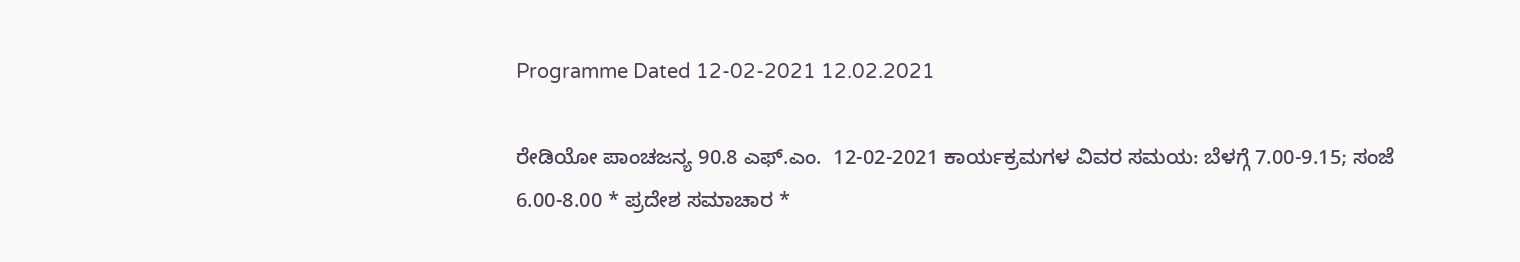Programme Dated 12-02-2021 12.02.2021

ರೇಡಿಯೋ ಪಾಂಚಜನ್ಯ 90.8 ಎಫ್.ಎಂ.  12-02-2021 ಕಾರ್ಯಕ್ರಮಗಳ ವಿವರ ಸಮಯ: ಬೆಳಗ್ಗೆ 7.00-9.15; ಸಂಜೆ 6.00-8.00 * ಪ್ರದೇಶ ಸಮಾಚಾರ *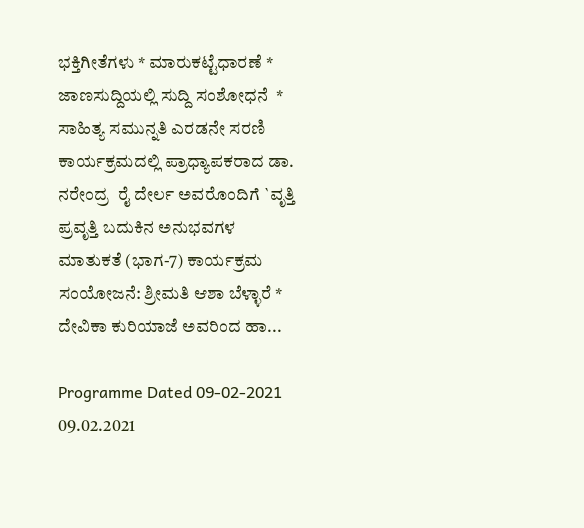ಭಕ್ತಿಗೀತೆಗಳು * ಮಾರುಕಟ್ಟೆಧಾರಣೆ * ಜಾಣಸುದ್ದಿಯಲ್ಲಿ ಸುದ್ದಿ ಸಂಶೋಧನೆ  * ಸಾಹಿತ್ಯ ಸಮುನ್ನತಿ ಎರಡನೇ ಸರಣಿ ಕಾರ್ಯಕ್ರಮದಲ್ಲಿ ಪ್ರಾಧ್ಯಾಪಕರಾದ ಡಾ. ನರೇಂದ್ರ  ರೈ ದೇರ್ಲ ಅವರೊಂದಿಗೆ `ವೃತ್ತಿ ಪ್ರವೃತ್ತಿ ಬದುಕಿನ ಅನುಭವಗಳ ಮಾತುಕತೆ (ಭಾಗ-7) ಕಾರ್ಯಕ್ರಮ ಸಂಯೋಜನೆ: ಶ್ರೀಮತಿ ಆಶಾ ಬೆಳ್ಳಾರೆ * ದೇವಿಕಾ ಕುರಿಯಾಜೆ ಅವರಿಂದ ಹಾ...

Programme Dated 09-02-2021 09.02.2021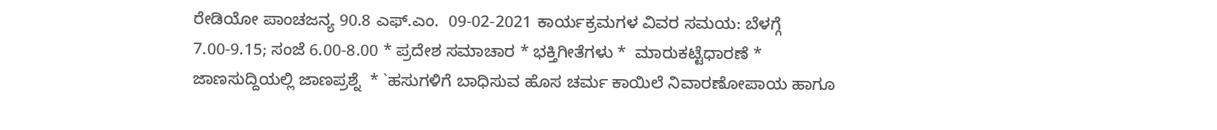ರೇಡಿಯೋ ಪಾಂಚಜನ್ಯ 90.8 ಎಫ್.ಎಂ.  09-02-2021 ಕಾರ್ಯಕ್ರಮಗಳ ವಿವರ ಸಮಯ: ಬೆಳಗ್ಗೆ 7.00-9.15; ಸಂಜೆ 6.00-8.00 * ಪ್ರದೇಶ ಸಮಾಚಾರ * ಭಕ್ತಿಗೀತೆಗಳು *  ಮಾರುಕಟ್ಟೆಧಾರಣೆ *  ಜಾಣಸುದ್ದಿಯಲ್ಲಿ ಜಾಣಪ್ರಶ್ನೆ  * `ಹಸುಗಳಿಗೆ ಬಾಧಿಸುವ ಹೊಸ ಚರ್ಮ ಕಾಯಿಲೆ ನಿವಾರಣೋಪಾಯ ಹಾಗೂ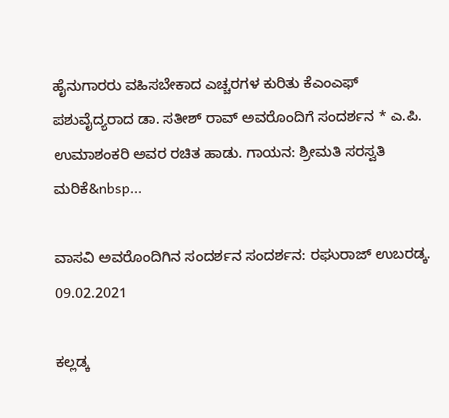ಹೈನುಗಾರರು ವಹಿಸಬೇಕಾದ ಎಚ್ಚರಗಳ ಕುರಿತು ಕೆಎಂಎಫ್ ಪಶುವೈದ್ಯರಾದ ಡಾ. ಸತೀಶ್ ರಾವ್ ಅವರೊಂದಿಗೆ ಸಂದರ್ಶನ * ಎ.ಪಿ. ಉಮಾಶಂಕರಿ ಅವರ ರಚಿತ ಹಾಡು. ಗಾಯನ: ಶ್ರೀಮತಿ ಸರಸ್ವತಿ ಮರಿಕೆ&nbsp...

ವಾಸವಿ ಅವರೊಂದಿಗಿನ ಸಂದರ್ಶನ ಸಂದರ್ಶನ: ರಘುರಾಜ್ ಉಬರಡ್ಕ. 09.02.2021

ಕಲ್ಲಡ್ಕ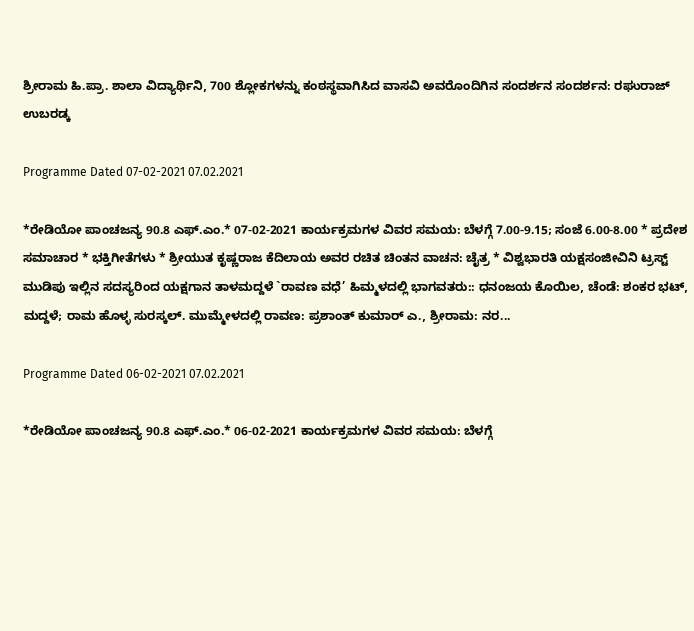ಶ್ರೀರಾಮ ಹಿ.ಪ್ರಾ. ಶಾಲಾ ವಿದ್ಯಾರ್ಥಿನಿ, 700 ಶ್ಲೋಕಗಳನ್ನು ಕಂಠಸ್ಥವಾಗಿಸಿದ ವಾಸವಿ ಅವರೊಂದಿಗಿನ ಸಂದರ್ಶನ ಸಂದರ್ಶನ: ರಘುರಾಜ್ ಉಬರಡ್ಕ

Programme Dated 07-02-2021 07.02.2021

*ರೇಡಿಯೋ ಪಾಂಚಜನ್ಯ 90.8 ಎಫ್.ಎಂ.* 07-02-2021 ಕಾರ್ಯಕ್ರಮಗಳ ವಿವರ ಸಮಯ: ಬೆಳಗ್ಗೆ 7.00-9.15; ಸಂಜೆ 6.00-8.00 * ಪ್ರದೇಶ ಸಮಾಚಾರ * ಭಕ್ತಿಗೀತೆಗಳು * ಶ್ರೀಯುತ ಕೃಷ್ಣರಾಜ ಕೆದಿಲಾಯ ಅವರ ರಚಿತ ಚಿಂತನ ವಾಚನ: ಚೈತ್ರ * ವಿಶ್ವಭಾರತಿ ಯಕ್ಷಸಂಜೀವಿನಿ ಟ್ರಸ್ಟ್ ಮುಡಿಪು ಇಲ್ಲಿನ ಸದಸ್ಯರಿಂದ ಯಕ್ಷಗಾನ ತಾಳಮದ್ದಳೆ `ರಾವಣ ವಧೆ’ ಹಿಮ್ಮಳದಲ್ಲಿ ಭಾಗವತರು:: ಧನಂಜಯ ಕೊಯಿಲ, ಚೆಂಡೆ: ಶಂಕರ ಭಟ್, ಮದ್ದಳೆ; ರಾಮ ಹೊಳ್ಳ ಸುರಸ್ಕಲ್. ಮುಮ್ಮೇಳದಲ್ಲಿ ರಾವಣ: ಪ್ರಶಾಂತ್ ಕುಮಾರ್ ಎ., ಶ್ರೀರಾಮ: ನರ...

Programme Dated 06-02-2021 07.02.2021

*ರೇಡಿಯೋ ಪಾಂಚಜನ್ಯ 90.8 ಎಫ್.ಎಂ.* 06-02-2021 ಕಾರ್ಯಕ್ರಮಗಳ ವಿವರ ಸಮಯ: ಬೆಳಗ್ಗೆ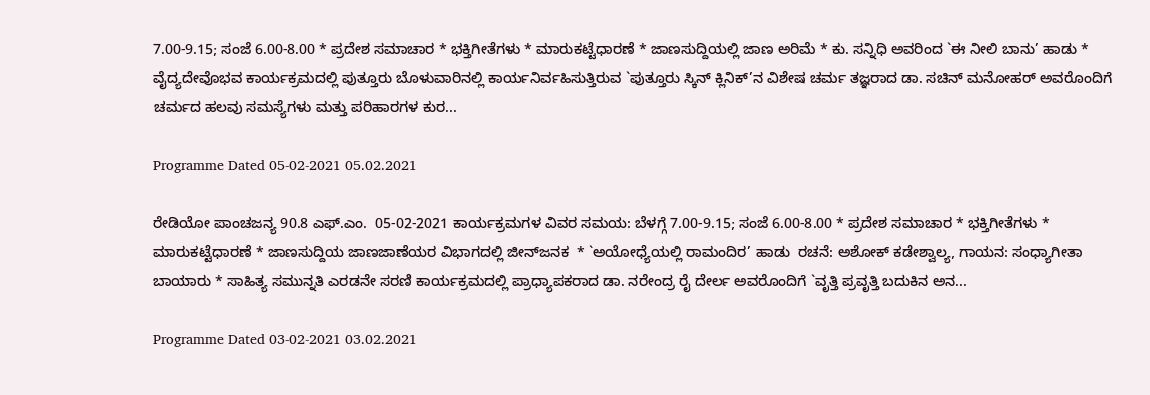7.00-9.15; ಸಂಜೆ 6.00-8.00 * ಪ್ರದೇಶ ಸಮಾಚಾರ * ಭಕ್ತಿಗೀತೆಗಳು * ಮಾರುಕಟ್ಟೆಧಾರಣೆ * ಜಾಣಸುದ್ದಿಯಲ್ಲಿ ಜಾಣ ಅರಿಮೆ * ಕು. ಸನ್ನಿಧಿ ಅವರಿಂದ `ಈ ನೀಲಿ ಬಾನು’ ಹಾಡು * ವೈದ್ಯದೇವೊಭವ ಕಾರ್ಯಕ್ರಮದಲ್ಲಿ ಪುತ್ತೂರು ಬೊಳುವಾರಿನಲ್ಲಿ ಕಾರ್ಯನಿರ್ವಹಿಸುತ್ತಿರುವ `ಪುತ್ತೂರು ಸ್ಕಿನ್ ಕ್ಲಿನಿಕ್’ನ ವಿಶೇಷ ಚರ್ಮ ತಜ್ಞರಾದ ಡಾ. ಸಚಿನ್ ಮನೋಹರ್ ಅವರೊಂದಿಗೆ ಚರ್ಮದ ಹಲವು ಸಮಸ್ಯೆಗಳು ಮತ್ತು ಪರಿಹಾರಗಳ ಕುರ...

Programme Dated 05-02-2021 05.02.2021

ರೇಡಿಯೋ ಪಾಂಚಜನ್ಯ 90.8 ಎಫ್.ಎಂ.  05-02-2021 ಕಾರ್ಯಕ್ರಮಗಳ ವಿವರ ಸಮಯ: ಬೆಳಗ್ಗೆ 7.00-9.15; ಸಂಜೆ 6.00-8.00 * ಪ್ರದೇಶ ಸಮಾಚಾರ * ಭಕ್ತಿಗೀತೆಗಳು * ಮಾರುಕಟ್ಟೆಧಾರಣೆ * ಜಾಣಸುದ್ದಿಯ ಜಾಣಜಾಣೆಯರ ವಿಭಾಗದಲ್ಲಿ ಜೀನ್‍ಜನಕ  * `ಅಯೋಧ್ಯೆಯಲ್ಲಿ ರಾಮಂದಿರ’ ಹಾಡು  ರಚನೆ: ಅಶೋಕ್ ಕಡೇಶ್ವಾಲ್ಯ, ಗಾಯನ: ಸಂಧ್ಯಾಗೀತಾ ಬಾಯಾರು * ಸಾಹಿತ್ಯ ಸಮುನ್ನತಿ ಎರಡನೇ ಸರಣಿ ಕಾರ್ಯಕ್ರಮದಲ್ಲಿ ಪ್ರಾಧ್ಯಾಪಕರಾದ ಡಾ. ನರೇಂದ್ರ ರೈ ದೇರ್ಲ ಅವರೊಂದಿಗೆ `ವೃತ್ತಿ ಪ್ರವೃತ್ತಿ ಬದುಕಿನ ಅನ...

Programme Dated 03-02-2021 03.02.2021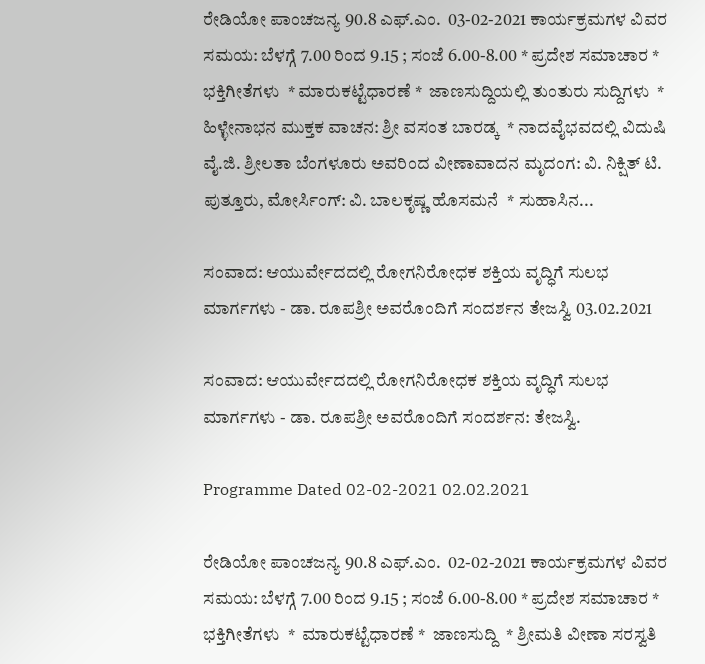ರೇಡಿಯೋ ಪಾಂಚಜನ್ಯ 90.8 ಎಫ್.ಎಂ.  03-02-2021 ಕಾರ್ಯಕ್ರಮಗಳ ವಿವರ ಸಮಯ: ಬೆಳಗ್ಗೆ 7.00 ರಿಂದ 9.15 ; ಸಂಜೆ 6.00-8.00 * ಪ್ರದೇಶ ಸಮಾಚಾರ * ಭಕ್ತಿಗೀತೆಗಳು  * ಮಾರುಕಟ್ಟೆಧಾರಣೆ *  ಜಾಣಸುದ್ದಿಯಲ್ಲಿ ತುಂತುರು ಸುದ್ದಿಗಳು  * ಹಿಳ್ಳೇನಾಭನ ಮುಕ್ತಕ ವಾಚನ: ಶ್ರೀ ವಸಂತ ಬಾರಡ್ಕ  * ನಾದವೈಭವದಲ್ಲಿ ವಿದುಷಿ ವೈ.ಜಿ. ಶ್ರೀಲತಾ ಬೆಂಗಳೂರು ಅವರಿಂದ ವೀಣಾವಾದನ ಮೃದಂಗ: ವಿ. ನಿಕ್ಷಿತ್ ಟಿ. ಪುತ್ತೂರು, ಮೋರ್ಸಿಂಗ್: ವಿ. ಬಾಲಕೃಷ್ಣ ಹೊಸಮನೆ  * ಸುಹಾಸಿನ...

ಸಂವಾದ: ಆಯುರ್ವೇದದಲ್ಲಿ ರೋಗನಿರೋಧಕ ಶಕ್ತಿಯ ವೃದ್ಧಿಗೆ ಸುಲಭ ಮಾರ್ಗಗಳು - ಡಾ. ರೂಪಶ್ರೀ ಅವರೊಂದಿಗೆ ಸಂದರ್ಶನ ತೇಜಸ್ವಿ 03.02.2021

ಸಂವಾದ: ಆಯುರ್ವೇದದಲ್ಲಿ ರೋಗನಿರೋಧಕ ಶಕ್ತಿಯ ವೃದ್ಧಿಗೆ ಸುಲಭ ಮಾರ್ಗಗಳು - ಡಾ. ರೂಪಶ್ರೀ ಅವರೊಂದಿಗೆ ಸಂದರ್ಶನ: ತೇಜಸ್ವಿ.

Programme Dated 02-02-2021 02.02.2021

ರೇಡಿಯೋ ಪಾಂಚಜನ್ಯ 90.8 ಎಫ್.ಎಂ.  02-02-2021 ಕಾರ್ಯಕ್ರಮಗಳ ವಿವರ ಸಮಯ: ಬೆಳಗ್ಗೆ 7.00 ರಿಂದ 9.15 ; ಸಂಜೆ 6.00-8.00 * ಪ್ರದೇಶ ಸಮಾಚಾರ * ಭಕ್ತಿಗೀತೆಗಳು  *  ಮಾರುಕಟ್ಟೆಧಾರಣೆ *  ಜಾಣಸುದ್ದಿ  * ಶ್ರೀಮತಿ ವೀಣಾ ಸರಸ್ವತಿ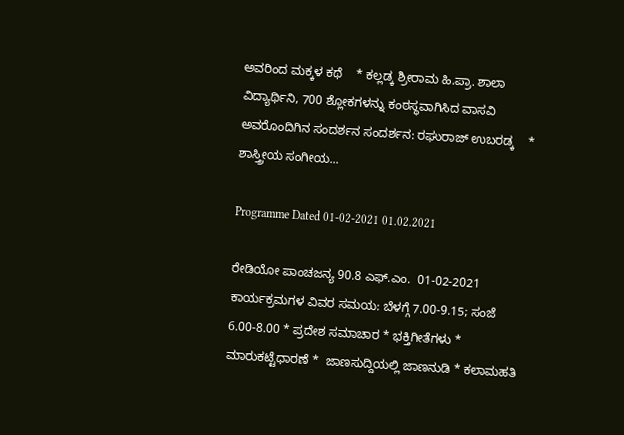ಅವರಿಂದ ಮಕ್ಕಳ ಕಥೆ    * ಕಲ್ಲಡ್ಕ ಶ್ರೀರಾಮ ಹಿ.ಪ್ರಾ. ಶಾಲಾ ವಿದ್ಯಾರ್ಥಿನಿ, 700 ಶ್ಲೋಕಗಳನ್ನು ಕಂಠಸ್ಥವಾಗಿಸಿದ ವಾಸವಿ ಅವರೊಂದಿಗಿನ ಸಂದರ್ಶನ ಸಂದರ್ಶನ: ರಘುರಾಜ್ ಉಬರಡ್ಕ    * ಶಾಸ್ತ್ರೀಯ ಸಂಗೀಯ...

Programme Dated 01-02-2021 01.02.2021

ರೇಡಿಯೋ ಪಾಂಚಜನ್ಯ 90.8 ಎಫ್.ಎಂ.  01-02-2021 ಕಾರ್ಯಕ್ರಮಗಳ ವಿವರ ಸಮಯ: ಬೆಳಗ್ಗೆ 7.00-9.15; ಸಂಜೆ 6.00-8.00 * ಪ್ರದೇಶ ಸಮಾಚಾರ * ಭಕ್ತಿಗೀತೆಗಳು *  ಮಾರುಕಟ್ಟೆಧಾರಣೆ *  ಜಾಣಸುದ್ದಿಯಲ್ಲಿ ಜಾಣನುಡಿ * ಕಲಾಮಹತಿ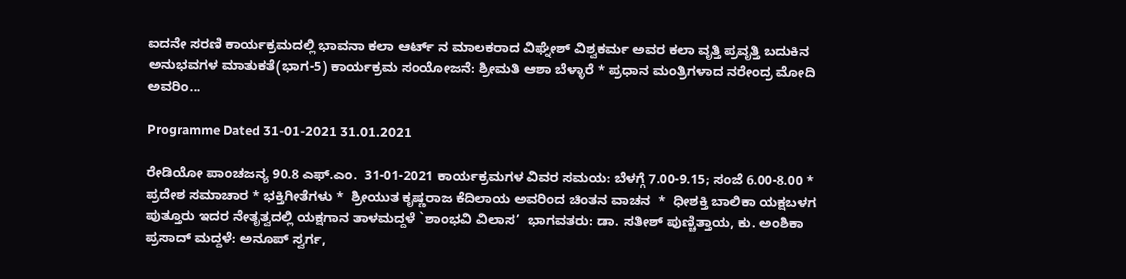ಐದನೇ ಸರಣಿ ಕಾರ್ಯಕ್ರಮದಲ್ಲಿ ಭಾವನಾ ಕಲಾ ಆರ್ಟ್ ನ ಮಾಲಕರಾದ ವಿಘ್ನೇಶ್ ವಿಶ್ವಕರ್ಮ ಅವರ ಕಲಾ ವೃತ್ತಿ ಪ್ರವೃತ್ತಿ ಬದುಕಿನ ಅನುಭವಗಳ ಮಾತುಕತೆ(ಭಾಗ-5) ಕಾರ್ಯಕ್ರಮ ಸಂಯೋಜನೆ: ಶ್ರೀಮತಿ ಆಶಾ ಬೆಳ್ಳಾರೆ * ಪ್ರಧಾನ ಮಂತ್ರಿಗಳಾದ ನರೇಂದ್ರ ಮೋದಿ ಅವರಿಂ...

Programme Dated 31-01-2021 31.01.2021

ರೇಡಿಯೋ ಪಾಂಚಜನ್ಯ 90.8 ಎಫ್.ಎಂ.  31-01-2021 ಕಾರ್ಯಕ್ರಮಗಳ ವಿವರ ಸಮಯ: ಬೆಳಗ್ಗೆ 7.00-9.15; ಸಂಜೆ 6.00-8.00 * ಪ್ರದೇಶ ಸಮಾಚಾರ * ಭಕ್ತಿಗೀತೆಗಳು *  ಶ್ರೀಯುತ ಕೃಷ್ಣರಾಜ ಕೆದಿಲಾಯ ಅವರಿಂದ ಚಿಂತನ ವಾಚನ  *  ಧೀಶಕ್ತಿ ಬಾಲಿಕಾ ಯಕ್ಷಬಳಗ ಪುತ್ತೂರು ಇದರ ನೇತೃತ್ವದಲ್ಲಿ ಯಕ್ಷಗಾನ ತಾಳಮದ್ದಳೆ `ಶಾಂಭವಿ ವಿಲಾಸ’  ಭಾಗವತರು: ಡಾ. ಸತೀಶ್ ಪುಣ್ಚಿತ್ತಾಯ, ಕು. ಅಂಶಿಕಾ ಪ್ರಸಾದ್ ಮದ್ದಳೆ: ಅನೂಪ್ ಸ್ವರ್ಗ,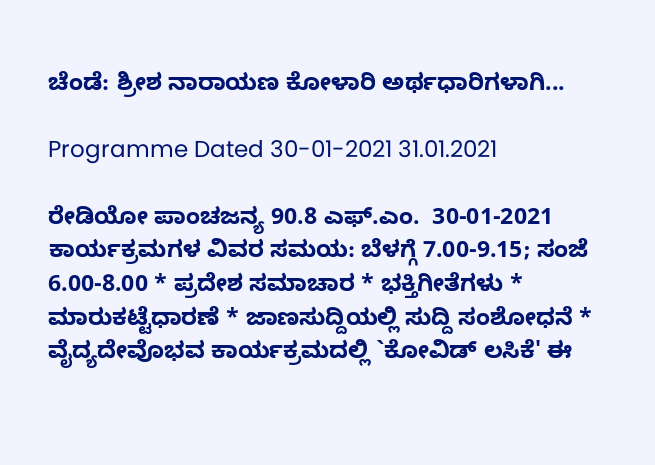ಚೆಂಡೆ: ಶ್ರೀಶ ನಾರಾಯಣ ಕೋಳಾರಿ ಅರ್ಥಧಾರಿಗಳಾಗಿ...

Programme Dated 30-01-2021 31.01.2021

ರೇಡಿಯೋ ಪಾಂಚಜನ್ಯ 90.8 ಎಫ್.ಎಂ.  30-01-2021 ಕಾರ್ಯಕ್ರಮಗಳ ವಿವರ ಸಮಯ: ಬೆಳಗ್ಗೆ 7.00-9.15; ಸಂಜೆ 6.00-8.00 * ಪ್ರದೇಶ ಸಮಾಚಾರ * ಭಕ್ತಿಗೀತೆಗಳು * ಮಾರುಕಟ್ಟೆಧಾರಣೆ * ಜಾಣಸುದ್ದಿಯಲ್ಲಿ ಸುದ್ದಿ ಸಂಶೋಧನೆ * ವೈದ್ಯದೇವೊಭವ ಕಾರ್ಯಕ್ರಮದಲ್ಲಿ `ಕೋವಿಡ್ ಲಸಿಕೆ' ಈ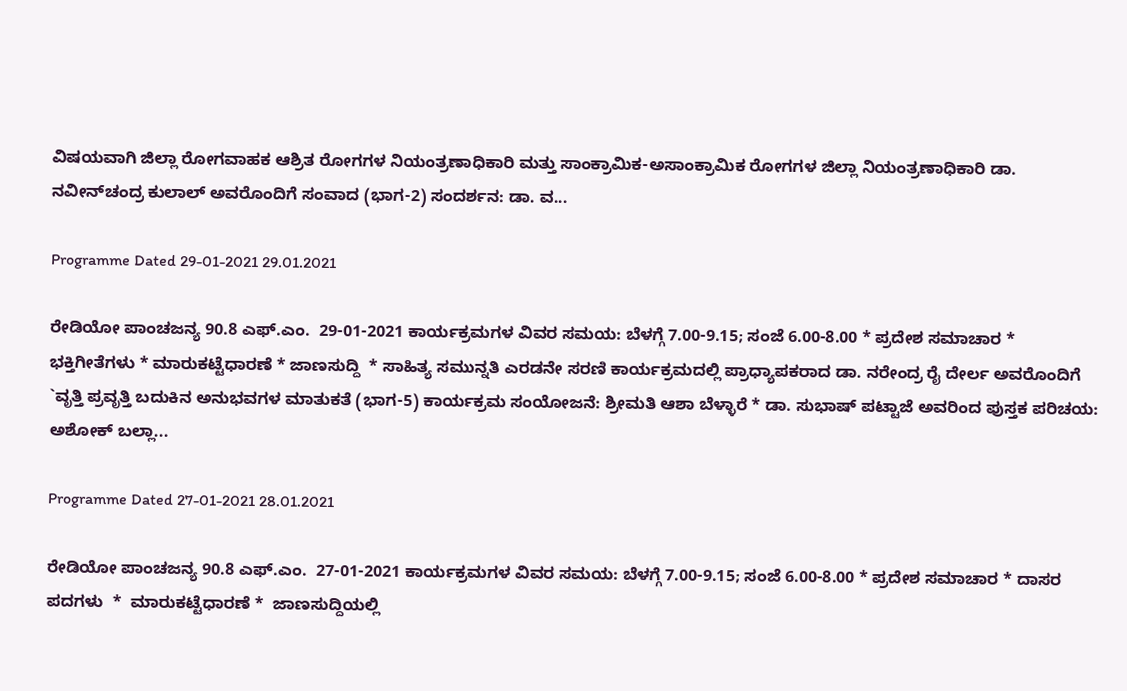ವಿಷಯವಾಗಿ ಜಿಲ್ಲಾ ರೋಗವಾಹಕ ಆಶ್ರಿತ ರೋಗಗಳ ನಿಯಂತ್ರಣಾಧಿಕಾರಿ ಮತ್ತು ಸಾಂಕ್ರಾಮಿಕ-ಅಸಾಂಕ್ರಾಮಿಕ ರೋಗಗಳ ಜಿಲ್ಲಾ ನಿಯಂತ್ರಣಾಧಿಕಾರಿ ಡಾ. ನವೀನ್‍ಚಂದ್ರ ಕುಲಾಲ್ ಅವರೊಂದಿಗೆ ಸಂವಾದ (ಭಾಗ-2) ಸಂದರ್ಶನ: ಡಾ. ವ...

Programme Dated 29-01-2021 29.01.2021

ರೇಡಿಯೋ ಪಾಂಚಜನ್ಯ 90.8 ಎಫ್.ಎಂ.  29-01-2021 ಕಾರ್ಯಕ್ರಮಗಳ ವಿವರ ಸಮಯ: ಬೆಳಗ್ಗೆ 7.00-9.15; ಸಂಜೆ 6.00-8.00 * ಪ್ರದೇಶ ಸಮಾಚಾರ * ಭಕ್ತಿಗೀತೆಗಳು * ಮಾರುಕಟ್ಟೆಧಾರಣೆ * ಜಾಣಸುದ್ದಿ  * ಸಾಹಿತ್ಯ ಸಮುನ್ನತಿ ಎರಡನೇ ಸರಣಿ ಕಾರ್ಯಕ್ರಮದಲ್ಲಿ ಪ್ರಾಧ್ಯಾಪಕರಾದ ಡಾ. ನರೇಂದ್ರ ರೈ ದೇರ್ಲ ಅವರೊಂದಿಗೆ `ವೃತ್ತಿ ಪ್ರವೃತ್ತಿ ಬದುಕಿನ ಅನುಭವಗಳ ಮಾತುಕತೆ (ಭಾಗ-5) ಕಾರ್ಯಕ್ರಮ ಸಂಯೋಜನೆ: ಶ್ರೀಮತಿ ಆಶಾ ಬೆಳ್ಳಾರೆ * ಡಾ. ಸುಭಾಷ್ ಪಟ್ಟಾಜೆ ಅವರಿಂದ ಪುಸ್ತಕ ಪರಿಚಯ: ಅಶೋಕ್ ಬಲ್ಲಾ...

Programme Dated 27-01-2021 28.01.2021

ರೇಡಿಯೋ ಪಾಂಚಜನ್ಯ 90.8 ಎಫ್.ಎಂ.  27-01-2021 ಕಾರ್ಯಕ್ರಮಗಳ ವಿವರ ಸಮಯ: ಬೆಳಗ್ಗೆ 7.00-9.15; ಸಂಜೆ 6.00-8.00 * ಪ್ರದೇಶ ಸಮಾಚಾರ * ದಾಸರ ಪದಗಳು  *  ಮಾರುಕಟ್ಟೆಧಾರಣೆ *  ಜಾಣಸುದ್ದಿಯಲ್ಲಿ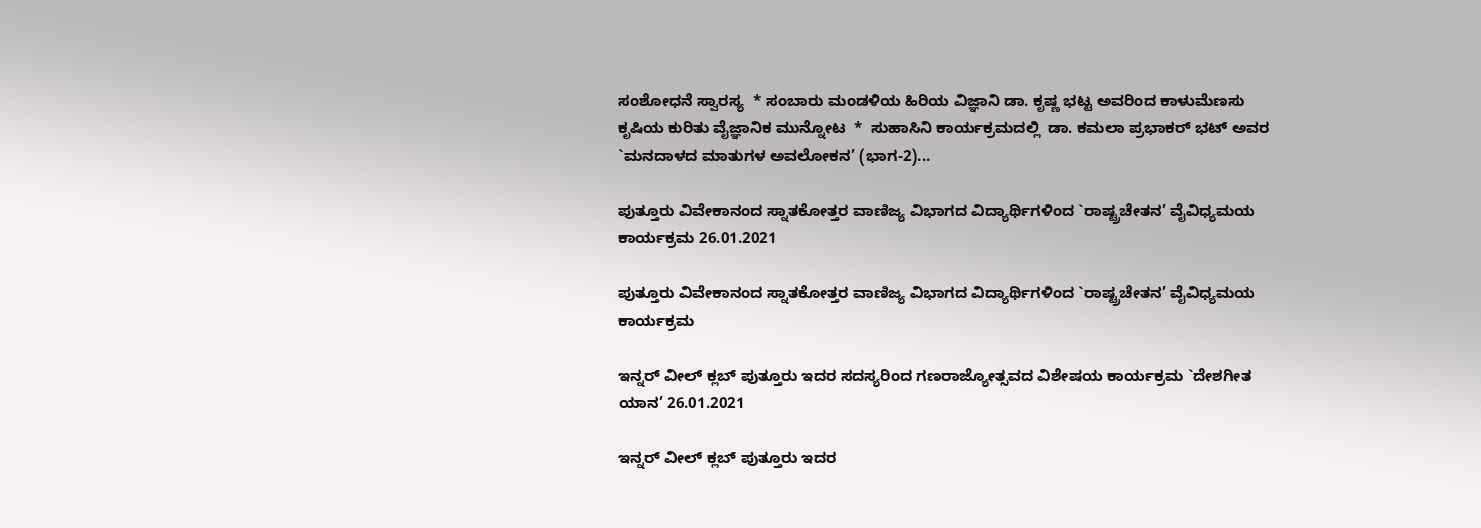ಸಂಶೋಧನೆ ಸ್ವಾರಸ್ಯ  * ಸಂಬಾರು ಮಂಡಳಿಯ ಹಿರಿಯ ವಿಜ್ಞಾನಿ ಡಾ. ಕೃಷ್ಣ ಭಟ್ಟ ಅವರಿಂದ ಕಾಳುಮೆಣಸು ಕೃಷಿಯ ಕುರಿತು ವೈಜ್ಞಾನಿಕ ಮುನ್ನೋಟ  *  ಸುಹಾಸಿನಿ ಕಾರ್ಯಕ್ರಮದಲ್ಲಿ  ಡಾ. ಕಮಲಾ ಪ್ರಭಾಕರ್ ಭಟ್ ಅವರ `ಮನದಾಳದ ಮಾತುಗಳ ಅವಲೋಕನ’ (ಭಾಗ-2)...

ಪುತ್ತೂರು ವಿವೇಕಾನಂದ ಸ್ನಾತಕೋತ್ತರ ವಾಣಿಜ್ಯ ವಿಭಾಗದ ವಿದ್ಯಾರ್ಥಿಗಳಿಂದ `ರಾಷ್ಟ್ರಚೇತನ’ ವೈವಿಧ್ಯಮಯ ಕಾರ್ಯಕ್ರಮ 26.01.2021

ಪುತ್ತೂರು ವಿವೇಕಾನಂದ ಸ್ನಾತಕೋತ್ತರ ವಾಣಿಜ್ಯ ವಿಭಾಗದ ವಿದ್ಯಾರ್ಥಿಗಳಿಂದ `ರಾಷ್ಟ್ರಚೇತನ’ ವೈವಿಧ್ಯಮಯ ಕಾರ್ಯಕ್ರಮ

ಇನ್ನರ್ ವೀಲ್ ಕ್ಲಬ್ ಪುತ್ತೂರು ಇದರ ಸದಸ್ಯರಿಂದ ಗಣರಾಜ್ಯೋತ್ಸವದ ವಿಶೇಷಯ ಕಾರ್ಯಕ್ರಮ `ದೇಶಗೀತ ಯಾನ’ 26.01.2021

ಇನ್ನರ್ ವೀಲ್ ಕ್ಲಬ್ ಪುತ್ತೂರು ಇದರ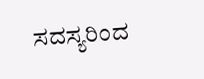ಸದಸ್ಯರಿಂದ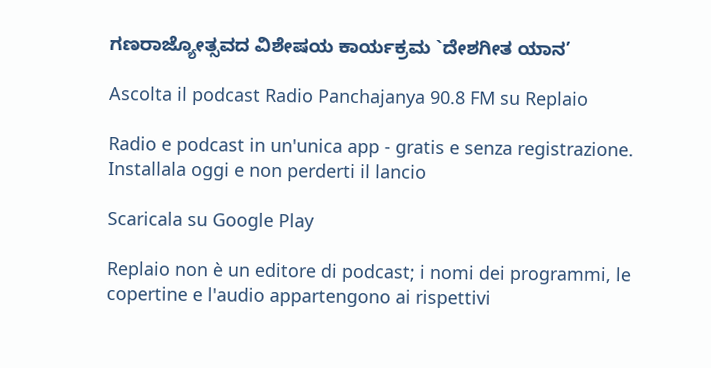ಗಣರಾಜ್ಯೋತ್ಸವದ ವಿಶೇಷಯ ಕಾರ್ಯಕ್ರಮ `ದೇಶಗೀತ ಯಾನ’

Ascolta il podcast Radio Panchajanya 90.8 FM su Replaio

Radio e podcast in un'unica app - gratis e senza registrazione. Installala oggi e non perderti il lancio

Scaricala su Google Play

Replaio non è un editore di podcast; i nomi dei programmi, le copertine e l'audio appartengono ai rispettivi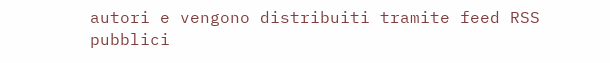autori e vengono distribuiti tramite feed RSS pubblici